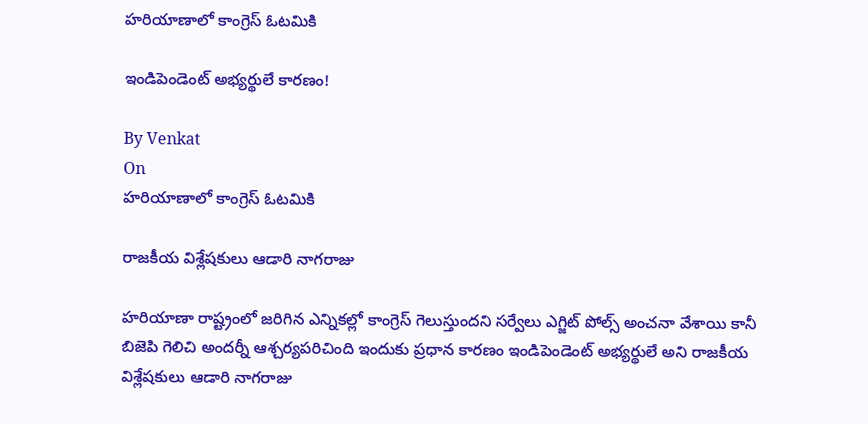హరియాణాలో కాంగ్రెస్ ఓటమికి

ఇండిపెండెంట్ అభ్యర్థులే కారణం!

By Venkat
On
హరియాణాలో కాంగ్రెస్ ఓటమికి

రాజకీయ విశ్లేషకులు ఆడారి నాగరాజు

హరియాణా రాష్ట్రంలో జరిగిన ఎన్నికల్లో కాంగ్రెస్ గెలుస్తుందని సర్వేలు ఎగ్జిట్ పోల్స్ అంచనా వేశాయి కానీ బిజెపి గెలిచి అందర్నీ ఆశ్చర్యపరిచింది ఇందుకు ప్రధాన కారణం ఇండిపెండెంట్ అభ్యర్థులే అని రాజకీయ విశ్లేషకులు ఆడారి నాగరాజు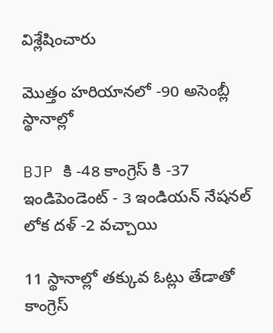విశ్లేషించారు

మొత్తం హరియానలో -90 అసెంబ్లీ స్థానాల్లో

BJP కి -48 కాంగ్రెస్ కి -37 ఇండిపెండెంట్ - 3 ఇండియన్ నేషనల్ లోక దళ్ -2 వచ్చాయి

11 స్థానాల్లో తక్కువ ఓట్లు తేడాతో కాంగ్రెస్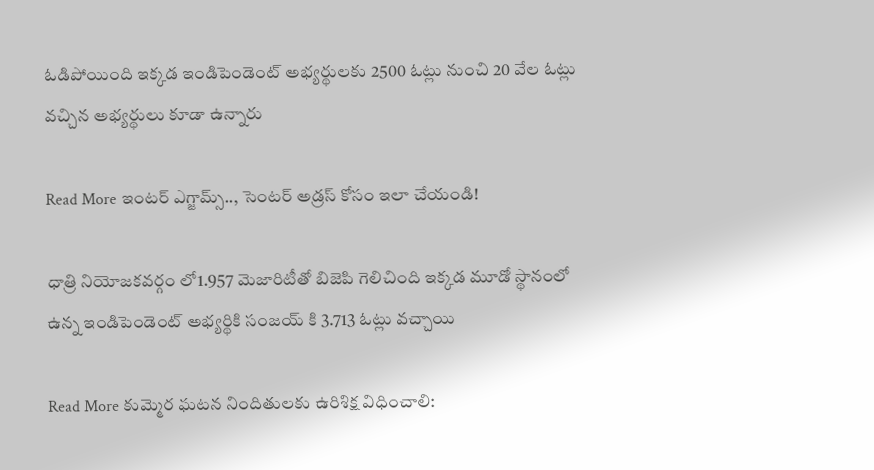ఓడిపోయింది ఇక్కడ ఇండిపెండెంట్ అభ్యర్థులకు 2500 ఓట్లు నుంచి 20 వేల ఓట్లు వచ్చిన అభ్యర్థులు కూడా ఉన్నారు

Read More ఇంటర్ ఎగ్జామ్స్.., సెంటర్ అడ్రస్ కోసం ఇలా చేయండి!

ధాత్రి నియోజకవర్గం లో1.957 మెజారిటీతో బిజెపి గెలిచింది ఇక్కడ మూడో స్థానంలో ఉన్న ఇండిపెండెంట్ అభ్యర్థికి సంజయ్ కి 3.713 ఓట్లు వచ్చాయి

Read More కుమ్మెర ఘటన నిందితులకు ఉరిశిక్ష విధించాలి: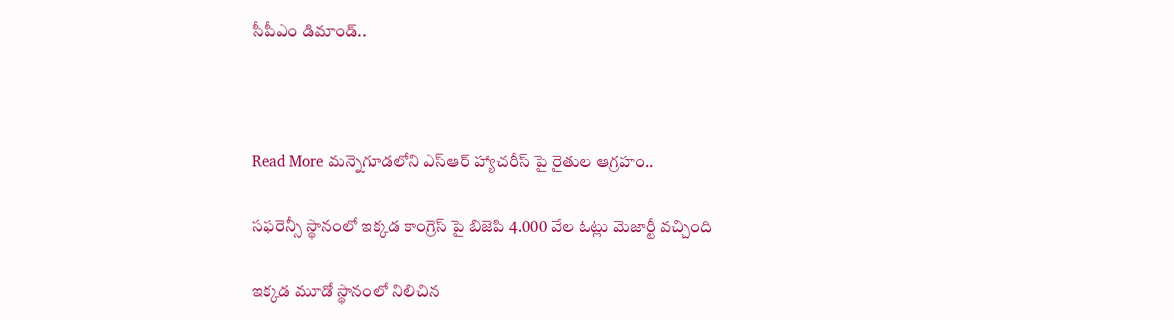సీపీఎం డిమాండ్..



Read More మన్నెగూడలోని ఎస్ఆర్ హ్యాచరీస్ పై రైతుల ఆగ్రహం..

సఫరెన్సీ స్థానంలో ఇక్కడ కాంగ్రెస్ పై బిజెపి 4.000 వేల ఓట్లు మెజార్టీ వచ్చింది

ఇక్కడ మూడో స్థానంలో నిలిచిన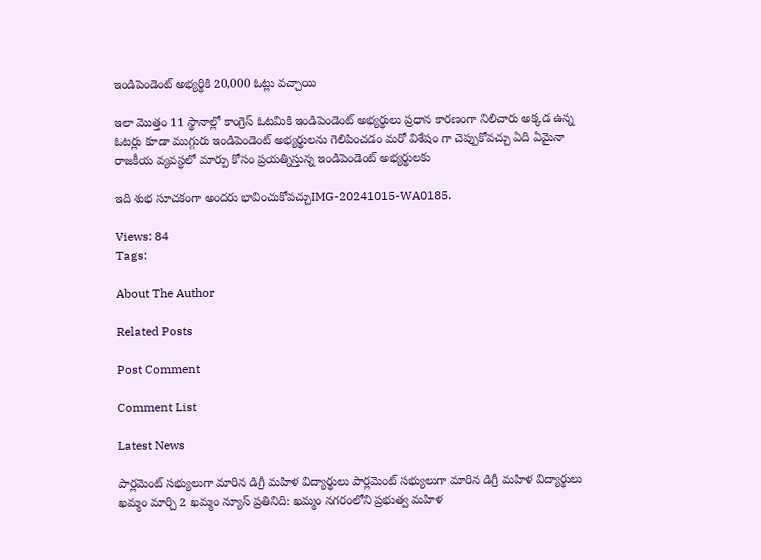ఇండిపెండెంట్ అభ్యర్థికి 20,000 ఓట్లు వచ్చాయి

ఇలా మొత్తం 11 స్థానాల్లో కాంగ్రెస్ ఓటమికి ఇండిపెండెంట్ అభ్యర్థులు ప్రధాన కారణంగా నిలిచారు అక్కడ ఉన్న ఓటర్లు కూడా ముగ్గురు ఇండిపెండెంట్ అభ్యర్థులను గెలిపించడం మరో విశేషం గా చెప్పుకోవచ్చు ఏది ఏమైనా రాజకీయ వ్యవస్థలో మార్పు కోసం ప్రయత్నిస్తున్న ఇండిపెండెంట్ అభ్యర్థులకు

ఇది శుభ సూచకంగా అందరు భావించుకోవచ్చుIMG-20241015-WA0185.

Views: 84
Tags:

About The Author

Related Posts

Post Comment

Comment List

Latest News

పార్లమెంట్ సభ్యులుగా మారిన డిగ్రీ మహిళ విద్యార్థులు పార్లమెంట్ సభ్యులుగా మారిన డిగ్రీ మహిళ విద్యార్థులు
ఖమ్మం మార్చి 2 ఖమ్మం న్యూస్ ప్రతినిది: ఖమ్మం నగరంలోని ప్రభుత్వ మహిళ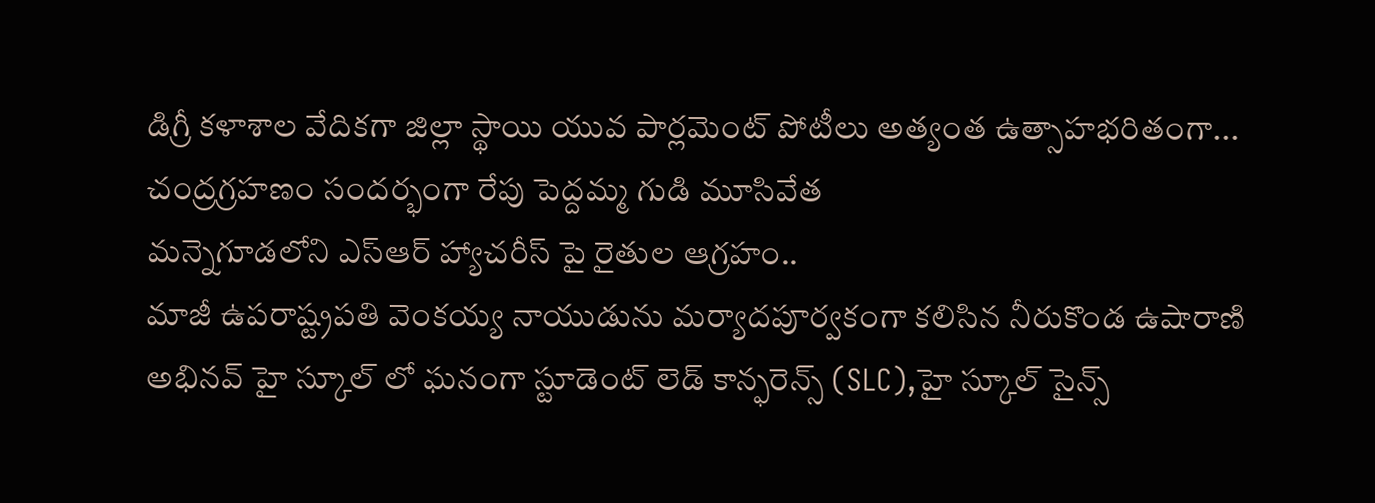డిగ్రీ కళాశాల వేదికగా జిల్లా స్థాయి యువ పార్లమెంట్ పోటీలు అత్యంత ఉత్సాహభరితంగా...
చంద్రగ్రహణం సందర్భంగా రేపు పెద్దమ్మ గుడి మూసివేత
మన్నెగూడలోని ఎస్ఆర్ హ్యాచరీస్ పై రైతుల ఆగ్రహం..
మాజీ ఉపరాష్ట్రపతి వెంకయ్య నాయుడును మర్యాదపూర్వకంగా కలిసిన నీరుకొండ ఉషారాణి
అభినవ్ హై స్కూల్ లో ఘనంగా స్టూడెంట్ లెడ్ కాన్ఫరెన్స్ (SLC),హై స్కూల్ సైన్స్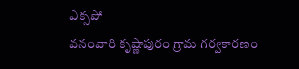ఎక్సపో
వనంవారి కృష్ణాపురం గ్రామ గర్వకారణం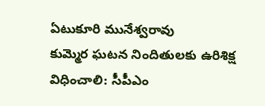ఏటుకూరి మునేశ్వరావు
కుమ్మెర ఘటన నిందితులకు ఉరిశిక్ష విధించాలి: సీపీఎం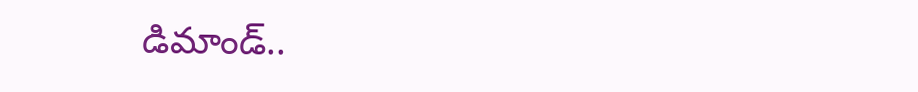డిమాండ్..